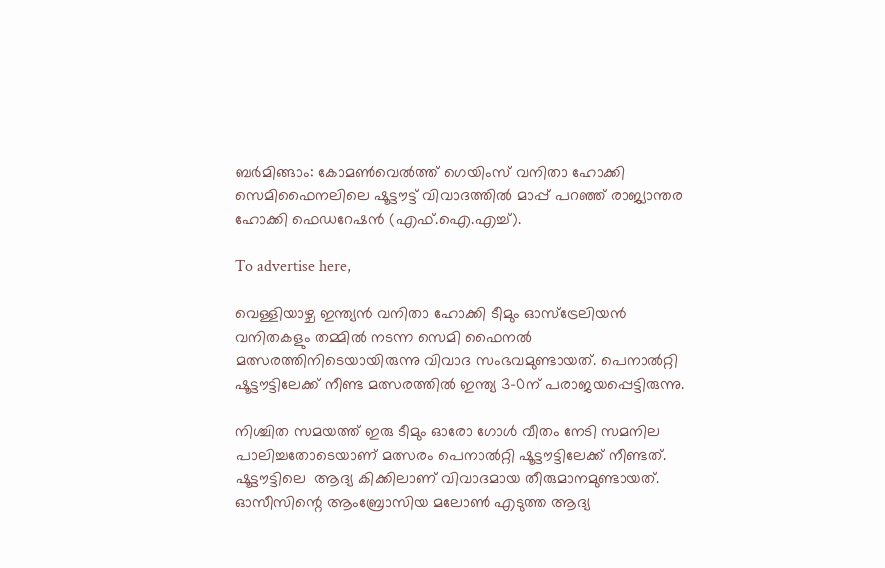ബര്‍മിങ്ങാം: കോമണ്‍വെല്‍ത്ത് ഗെയിംസ് വനിതാ ഹോക്കി സെമിഫൈനലിലെ ഷൂട്ടൗട്ട് വിവാദത്തില്‍ മാപ്പ് പറഞ്ഞ് രാജ്യാന്തര ഹോക്കി ഫെഡറേഷന്‍ (എഫ്.ഐ.എച്ച്).

To advertise here,

വെള്ളിയാഴ്ച ഇന്ത്യന്‍ വനിതാ ഹോക്കി ടീമും ഓസ്‌ട്രേലിയന്‍ വനിതകളും തമ്മില്‍ നടന്ന സെമി ഫൈനല്‍ മത്സരത്തിനിടെയായിരുന്നു വിവാദ സംഭവമുണ്ടായത്. പെനാല്‍റ്റി ഷൂട്ടൗട്ടിലേക്ക് നീണ്ട മത്സരത്തില്‍ ഇന്ത്യ 3-0ന് പരാജയപ്പെട്ടിരുന്നു.

നിശ്ചിത സമയത്ത് ഇരു ടീമും ഓരോ ഗോള്‍ വീതം നേടി സമനില പാലിച്ചതോടെയാണ് മത്സരം പെനാല്‍റ്റി ഷൂട്ടൗട്ടിലേക്ക് നീണ്ടത്. ഷൂട്ടൗട്ടിലെ  ആദ്യ കിക്കിലാണ് വിവാദമായ തീരുമാനമുണ്ടായത്. ഓസീസിന്റെ ആംബ്രോസിയ മലോണ്‍ എടുത്ത ആദ്യ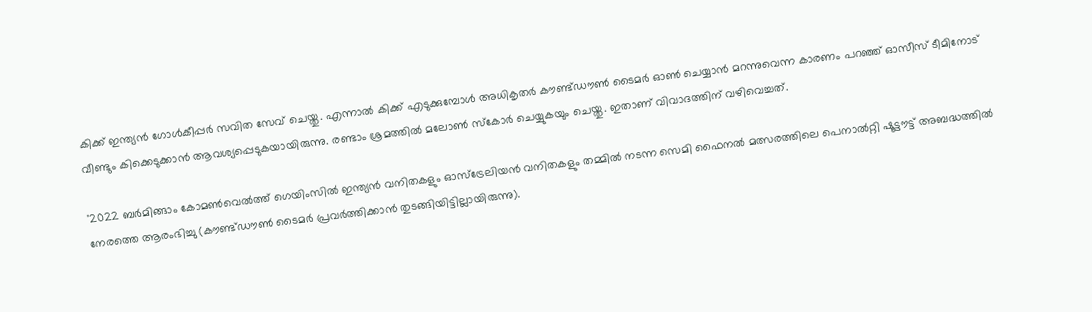കിക്ക് ഇന്ത്യന്‍ ഗോള്‍കീപ്പര്‍ സവിത സേവ് ചെയ്തു. എന്നാല്‍ കിക്ക് എടുക്കുമ്പോള്‍ അധികൃതര്‍ കൗണ്ട്ഡൗണ്‍ ടൈമര്‍ ഓണ്‍ ചെയ്യാന്‍ മറന്നുവെന്ന കാരണം പറഞ്ഞ് ഓസീസ് ടീമിനോട് വീണ്ടും കിക്കെടുക്കാന്‍ ആവശ്യപ്പെടുകയായിരുന്നു. രണ്ടാം ശ്രമത്തില്‍ മലോണ്‍ സ്‌കോര്‍ ചെയ്യുകയും ചെയ്തു. ഇതാണ് വിവാദത്തിന് വഴിവെച്ചത്.

'2022 ബര്‍മിങ്ങാം കോമണ്‍വെല്‍ത്ത് ഗെയിംസില്‍ ഇന്ത്യന്‍ വനിതകളും ഓസ്‌ട്രേലിയന്‍ വനിതകളും തമ്മില്‍ നടന്ന സെമി ഫൈനല്‍ മത്സരത്തിലെ പെനാല്‍റ്റി ഷൂട്ടൗട്ട് അബദ്ധത്തില്‍ നേരത്തെ ആരംഭിച്ചു (കൗണ്ട്ഡൗണ്‍ ടൈമര്‍ പ്രവര്‍ത്തിക്കാന്‍ തുടങ്ങിയിട്ടില്ലായിരുന്നു).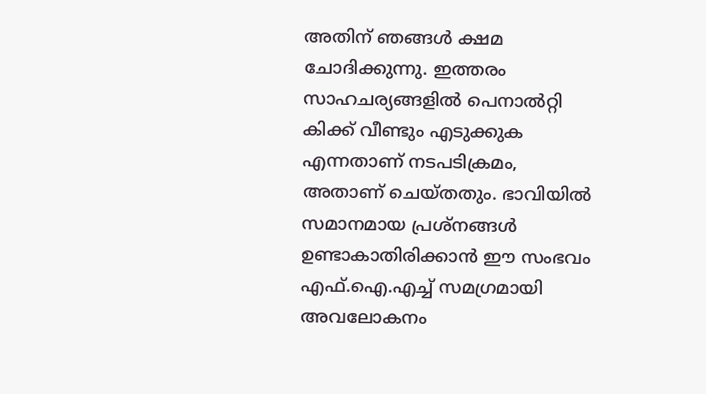അതിന് ഞങ്ങള്‍ ക്ഷമ ചോദിക്കുന്നു. ഇത്തരം സാഹചര്യങ്ങളില്‍ പെനാല്‍റ്റി കിക്ക് വീണ്ടും എടുക്കുക എന്നതാണ് നടപടിക്രമം, അതാണ് ചെയ്തതും. ഭാവിയില്‍ സമാനമായ പ്രശ്നങ്ങള്‍ ഉണ്ടാകാതിരിക്കാന്‍ ഈ സംഭവം എഫ്.ഐ.എച്ച് സമഗ്രമായി അവലോകനം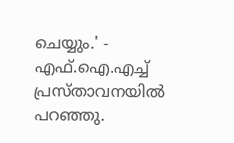ചെയ്യും.' - എഫ്.ഐ.എച്ച് പ്രസ്താവനയില്‍ പറഞ്ഞു.